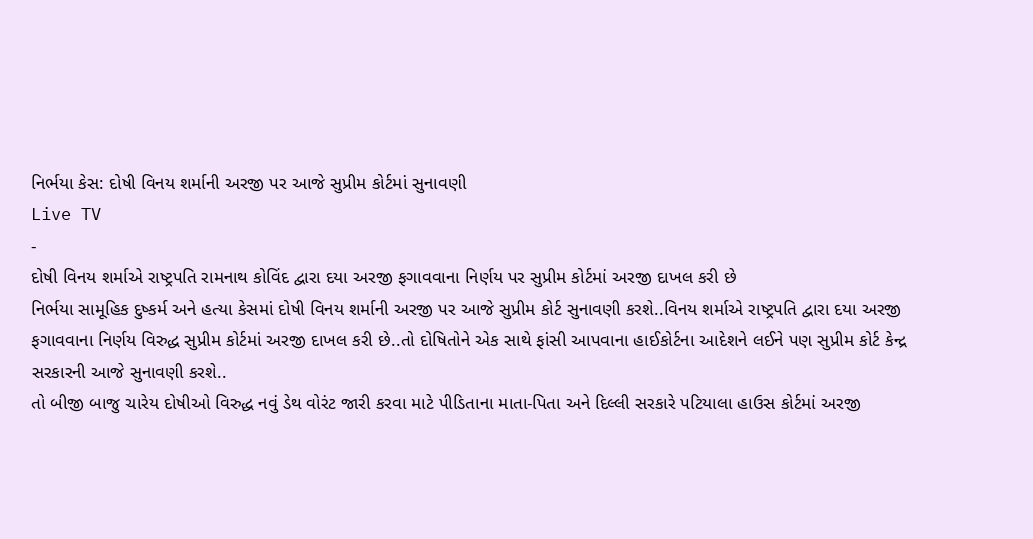નિર્ભયા કેસ: દોષી વિનય શર્માની અરજી પર આજે સુપ્રીમ કોર્ટમાં સુનાવણી
Live TV
-
દોષી વિનય શર્માએ રાષ્ટ્રપતિ રામનાથ કોવિંદ દ્વારા દયા અરજી ફગાવવાના નિર્ણય પર સુપ્રીમ કોર્ટમાં અરજી દાખલ કરી છે
નિર્ભયા સામૂહિક દુષ્કર્મ અને હત્યા કેસમાં દોષી વિનય શર્માની અરજી પર આજે સુપ્રીમ કોર્ટ સુનાવણી કરશે..વિનય શર્માએ રાષ્ટ્રપતિ દ્વારા દયા અરજી ફગાવવાના નિર્ણય વિરુદ્ધ સુપ્રીમ કોર્ટમાં અરજી દાખલ કરી છે..તો દોષિતોને એક સાથે ફાંસી આપવાના હાઈકોર્ટના આદેશને લઈને પણ સુપ્રીમ કોર્ટ કેન્દ્ર સરકારની આજે સુનાવણી કરશે..
તો બીજી બાજુ ચારેય દોષીઓ વિરુદ્ધ નવું ડેથ વોરંટ જારી કરવા માટે પીડિતાના માતા-પિતા અને દિલ્લી સરકારે પટિયાલા હાઉસ કોર્ટમાં અરજી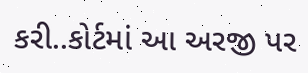કરી..કોર્ટમાં આ અરજી પર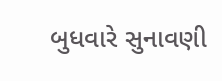બુધવારે સુનાવણી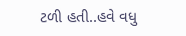ટળી હતી..હવે વધુ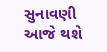સુનાવણી આજે થશે